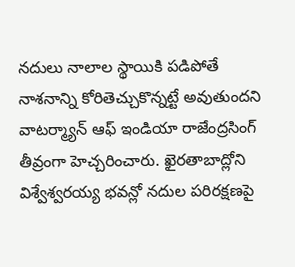నదులు నాలాల స్థాయికి పడిపోతే నాశనాన్ని కోరితెచ్చుకొన్నట్టే అవుతుందని వాటర్మ్యాన్ ఆఫ్ ఇండియా రాజేంద్రసింగ్ తీవ్రంగా హెచ్చరించారు. ఖైరతాబాద్లోని విశ్వేశ్వరయ్య భవన్లో నదుల పరిరక్షణపై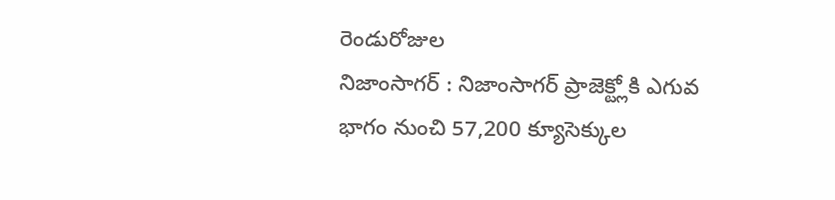రెండురోజుల
నిజాంసాగర్ : నిజాంసాగర్ ప్రాజెక్ట్లోకి ఎగువ భాగం నుంచి 57,200 క్యూసెక్కుల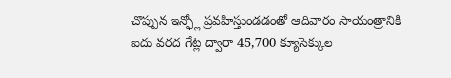చొప్పున ఇన్ఫ్లో ప్రవహిస్తుండడంతో ఆదివారం సాయంత్రానికి ఐదు వరద గేట్ల ద్వారా 45,700 క్యూసెక్కుల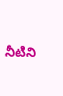నీటిని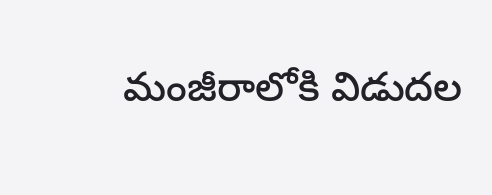మంజీరాలోకి విడుదల